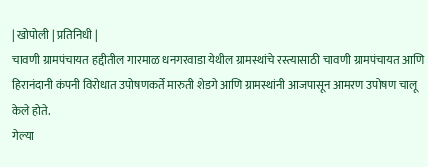| खोपोली | प्रतिनिधी |
चावणी ग्रामपंचायत हद्दीतील गारमाळ धनगरवाडा येथील ग्रामस्थांचे रस्त्यासाठी चावणी ग्रामपंचायत आणि हिरानंदानी कंपनी विरोधात उपोषणकर्ते मारुती शेडगे आणि ग्रामस्थांनी आजपासून आमरण उपोषण चालू केले होते.
गेल्या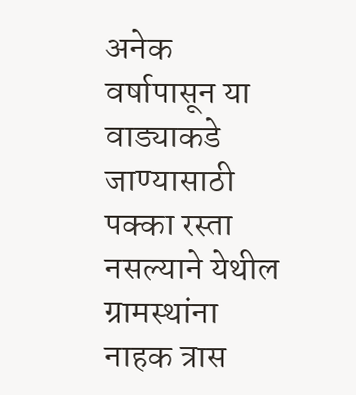अनेक वर्षापासून या वाड्याकडे जाण्यासाठी पक्का रस्ता नसल्याने येथील ग्रामस्थांना नाहक त्रास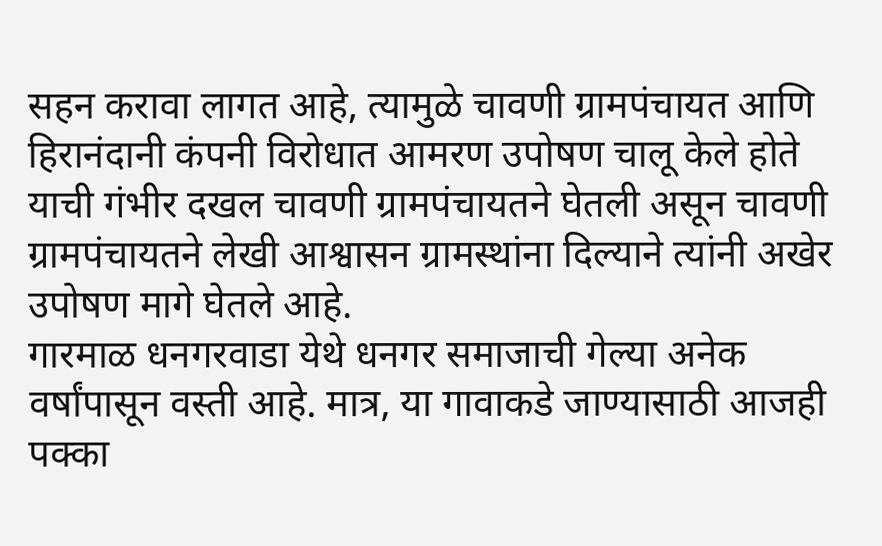सहन करावा लागत आहे, त्यामुळे चावणी ग्रामपंचायत आणि हिरानंदानी कंपनी विरोधात आमरण उपोषण चालू केले होते याची गंभीर दखल चावणी ग्रामपंचायतने घेतली असून चावणी ग्रामपंचायतने लेखी आश्वासन ग्रामस्थांना दिल्याने त्यांनी अखेर उपोषण मागे घेतले आहे.
गारमाळ धनगरवाडा येथे धनगर समाजाची गेल्या अनेक वर्षांपासून वस्ती आहे. मात्र, या गावाकडे जाण्यासाठी आजही पक्का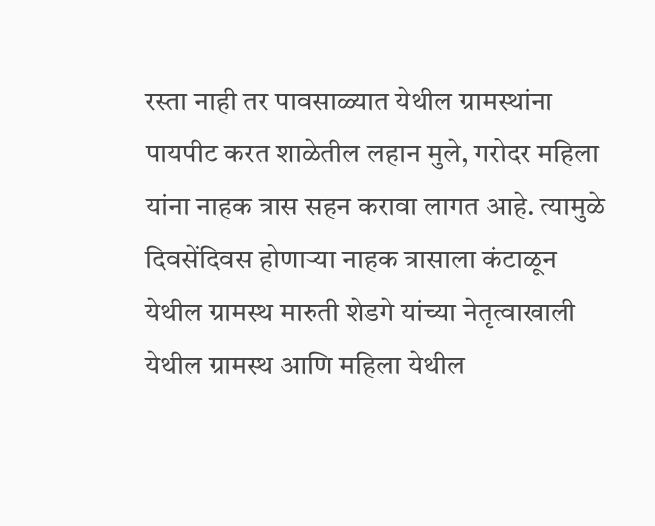रस्ता नाही तर पावसाळ्यात येथील ग्रामस्थांना पायपीट करत शाळेतील लहान मुले, गरोदर महिला यांना नाहक त्रास सहन करावा लागत आहे. त्यामुळे दिवसेंदिवस होणाऱ्या नाहक त्रासाला कंटाळून येथील ग्रामस्थ मारुती शेडगे यांच्या नेतृत्वाखाली येथील ग्रामस्थ आणि महिला येथील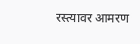रस्त्यावर आमरण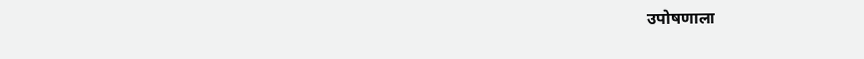उपोषणाला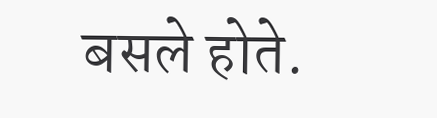बसले होते.